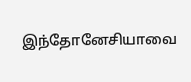இந்தோனேசியாவை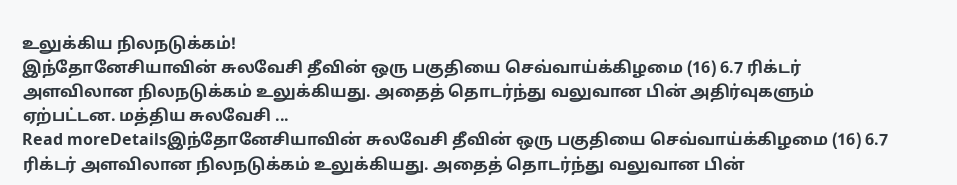உலுக்கிய நிலநடுக்கம்!
இந்தோனேசியாவின் சுலவேசி தீவின் ஒரு பகுதியை செவ்வாய்க்கிழமை (16) 6.7 ரிக்டர் அளவிலான நிலநடுக்கம் உலுக்கியது. அதைத் தொடர்ந்து வலுவான பின் அதிர்வுகளும் ஏற்பட்டன. மத்திய சுலவேசி ...
Read moreDetailsஇந்தோனேசியாவின் சுலவேசி தீவின் ஒரு பகுதியை செவ்வாய்க்கிழமை (16) 6.7 ரிக்டர் அளவிலான நிலநடுக்கம் உலுக்கியது. அதைத் தொடர்ந்து வலுவான பின்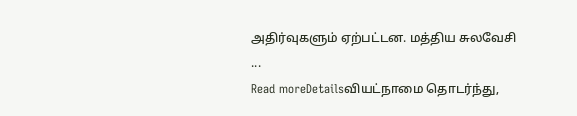அதிர்வுகளும் ஏற்பட்டன. மத்திய சுலவேசி ...
Read moreDetailsவியட்நாமை தொடர்ந்து,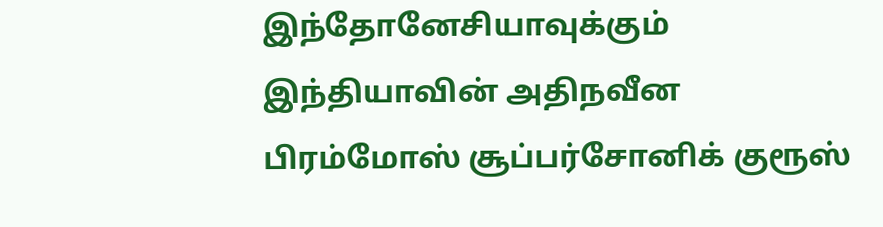இந்தோனேசியாவுக்கும் இந்தியாவின் அதிநவீன பிரம்மோஸ் சூப்பர்சோனிக் குரூஸ்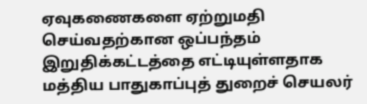ஏவுகணைகளை ஏற்றுமதி செய்வதற்கான ஒப்பந்தம் இறுதிக்கட்டத்தை எட்டியுள்ளதாக மத்திய பாதுகாப்புத் துறைச் செயலர்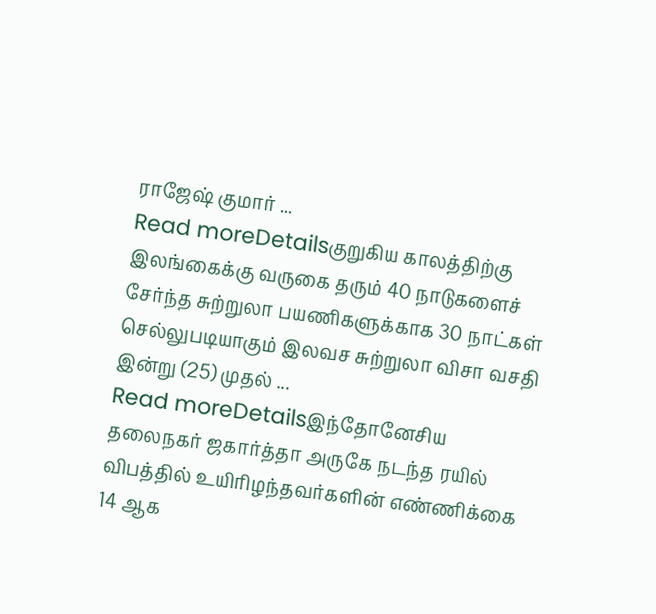ராஜேஷ் குமார் ...
Read moreDetailsகுறுகிய காலத்திற்கு இலங்கைக்கு வருகை தரும் 40 நாடுகளைச் சேர்ந்த சுற்றுலா பயணிகளுக்காக 30 நாட்கள் செல்லுபடியாகும் இலவச சுற்றுலா விசா வசதி இன்று (25) முதல் ...
Read moreDetailsஇந்தோனேசிய தலைநகர் ஜகார்த்தா அருகே நடந்த ரயில் விபத்தில் உயிரிழந்தவர்களின் எண்ணிக்கை 14 ஆக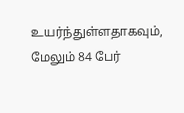உயர்ந்துள்ளதாகவும், மேலும் 84 பேர்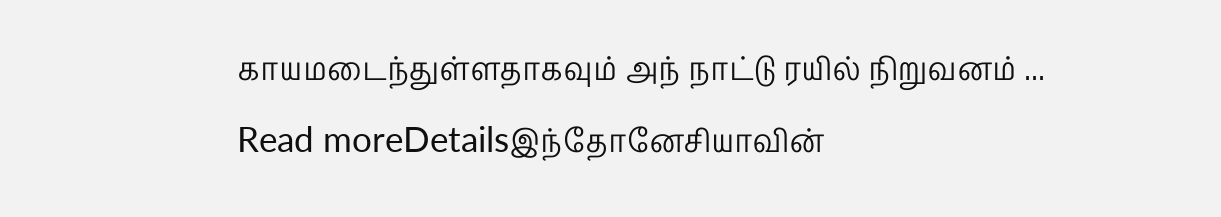காயமடைந்துள்ளதாகவும் அந் நாட்டு ரயில் நிறுவனம் ...
Read moreDetailsஇந்தோனேசியாவின்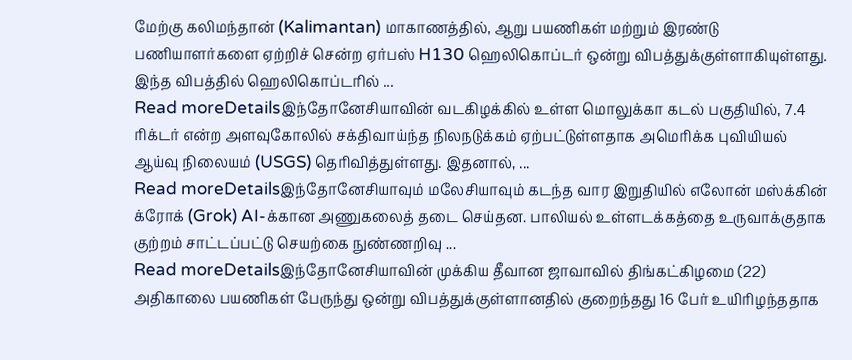மேற்கு கலிமந்தான் (Kalimantan) மாகாணத்தில், ஆறு பயணிகள் மற்றும் இரண்டு பணியாளர்களை ஏற்றிச் சென்ற ஏர்பஸ் H130 ஹெலிகொப்டர் ஒன்று விபத்துக்குள்ளாகியுள்ளது. இந்த விபத்தில் ஹெலிகொப்டரில் ...
Read moreDetailsஇந்தோனேசியாவின் வடகிழக்கில் உள்ள மொலுக்கா கடல் பகுதியில், 7.4 ரிக்டர் என்ற அளவுகோலில் சக்திவாய்ந்த நிலநடுக்கம் ஏற்பட்டுள்ளதாக அமெரிக்க புவியியல் ஆய்வு நிலையம் (USGS) தெரிவித்துள்ளது. இதனால், ...
Read moreDetailsஇந்தோனேசியாவும் மலேசியாவும் கடந்த வார இறுதியில் எலோன் மஸ்க்கின் க்ரோக் (Grok) AI-க்கான அணுகலைத் தடை செய்தன. பாலியல் உள்ளடக்கத்தை உருவாக்குதாக குற்றம் சாட்டப்பட்டு செயற்கை நுண்ணறிவு ...
Read moreDetailsஇந்தோனேசியாவின் முக்கிய தீவான ஜாவாவில் திங்கட்கிழமை (22) அதிகாலை பயணிகள் பேருந்து ஒன்று விபத்துக்குள்ளானதில் குறைந்தது 16 பேர் உயிரிழந்ததாக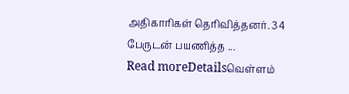அதிகாரிகள் தெரிவித்தனர். 34 பேருடன் பயணித்த ...
Read moreDetailsவெள்ளம்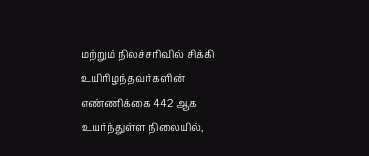மற்றும் நிலச்சரிவில் சிக்கி உயிரிழந்தவர்களின் எண்ணிக்கை 442 ஆக உயர்ந்துள்ள நிலையில்,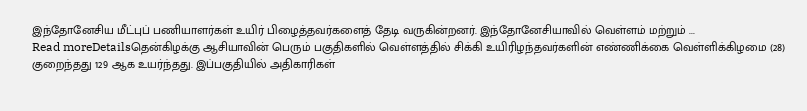இந்தோனேசிய மீட்புப் பணியாளர்கள் உயிர் பிழைத்தவர்களைத் தேடி வருகின்றனர். இந்தோனேசியாவில் வெள்ளம் மற்றும் ...
Read moreDetailsதென்கிழக்கு ஆசியாவின் பெரும் பகுதிகளில் வெள்ளத்தில் சிக்கி உயிரிழந்தவர்களின் எண்ணிக்கை வெள்ளிக்கிழமை (28) குறைந்தது 129 ஆக உயர்ந்தது. இப்பகுதியில் அதிகாரிகள்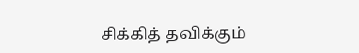சிக்கித் தவிக்கும்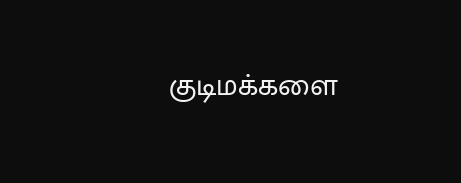குடிமக்களை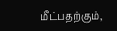மீட்பதற்கும்,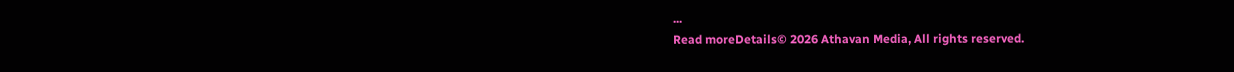...
Read moreDetails© 2026 Athavan Media, All rights reserved.